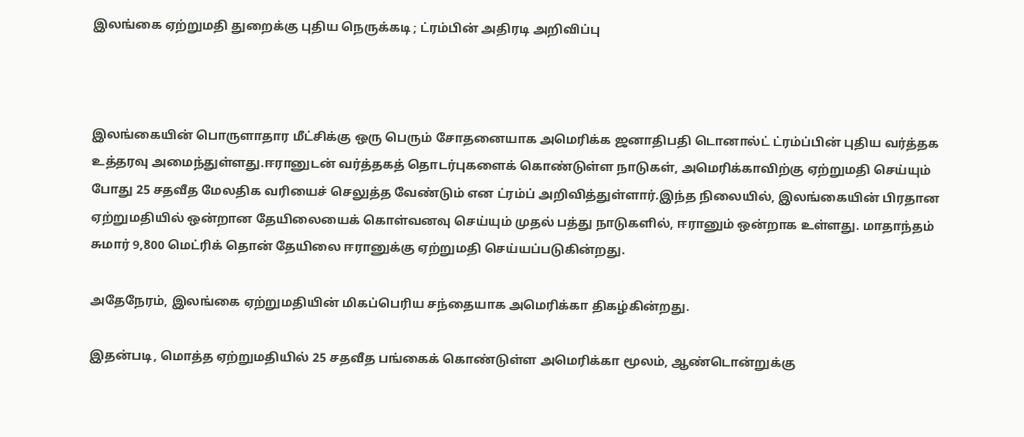இலங்கை ஏற்றுமதி துறைக்கு புதிய நெருக்கடி ; ட்ரம்பின் அதிரடி அறிவிப்பு



இலங்கையின் பொருளாதார மீட்சிக்கு ஒரு பெரும் சோதனையாக அமெரிக்க ஜனாதிபதி டொனால்ட் ட்ரம்ப்பின் புதிய வர்த்தக உத்தரவு அமைந்துள்ளது.ஈரானுடன் வர்த்தகத் தொடர்புகளைக் கொண்டுள்ள நாடுகள், அமெரிக்காவிற்கு ஏற்றுமதி செய்யும் போது 25 சதவீத மேலதிக வரியைச் செலுத்த வேண்டும் என ட்ரம்ப் அறிவித்துள்ளார்.இந்த நிலையில், இலங்கையின் பிரதான ஏற்றுமதியில் ஒன்றான தேயிலையைக் கொள்வனவு செய்யும் முதல் பத்து நாடுகளில், ஈரானும் ஒன்றாக உள்ளது. மாதாந்தம் சுமார் 9,800 மெட்ரிக் தொன் தேயிலை ஈரானுக்கு ஏற்றுமதி செய்யப்படுகின்றது.

அதேநேரம், இலங்கை ஏற்றுமதியின் மிகப்பெரிய சந்தையாக அமெரிக்கா திகழ்கின்றது.

இதன்படி, மொத்த ஏற்றுமதியில் 25 சதவீத பங்கைக் கொண்டுள்ள அமெரிக்கா மூலம், ஆண்டொன்றுக்கு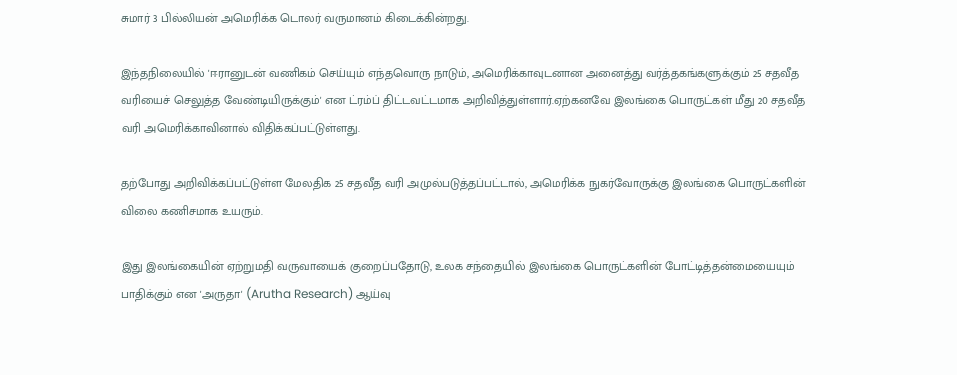சுமார் 3 பில்லியன் அமெரிக்க டொலர் வருமானம் கிடைக்கின்றது.

இந்தநிலையில் 'ஈரானுடன் வணிகம் செய்யும் எந்தவொரு நாடும், அமெரிக்காவுடனான அனைத்து வர்த்தகங்களுக்கும் 25 சதவீத வரியைச் செலுத்த வேண்டியிருக்கும்' என ட்ரம்ப் திட்டவட்டமாக அறிவித்துள்ளார்.ஏற்கனவே இலங்கை பொருட்கள் மீது 20 சதவீத வரி அமெரிக்காவினால் விதிக்கப்பட்டுள்ளது.

தற்போது அறிவிக்கப்பட்டுள்ள மேலதிக 25 சதவீத வரி அமுல்படுத்தப்பட்டால், அமெரிக்க நுகர்வோருக்கு இலங்கை பொருட்களின் விலை கணிசமாக உயரும்.

இது இலங்கையின் ஏற்றுமதி வருவாயைக் குறைப்பதோடு, உலக சந்தையில் இலங்கை பொருட்களின் போட்டித்தன்மையையும் பாதிக்கும் என 'அருதா' (Arutha Research) ஆய்வு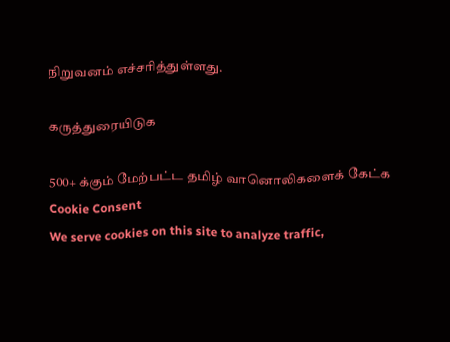நிறுவனம் எச்சரித்துள்ளது.

கருத்துரையிடுக

500+ க்கும் மேற்பட்ட தமிழ் வானொலிகளைக் கேட்க
Cookie Consent
We serve cookies on this site to analyze traffic,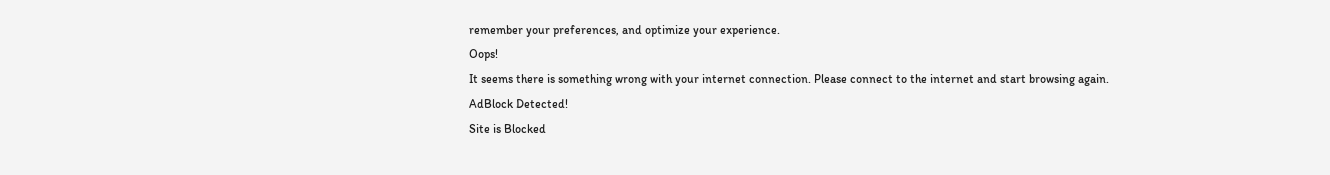remember your preferences, and optimize your experience.
Oops!
It seems there is something wrong with your internet connection. Please connect to the internet and start browsing again.
AdBlock Detected!
Site is Blocked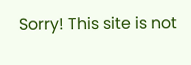Sorry! This site is not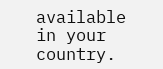available in your country.